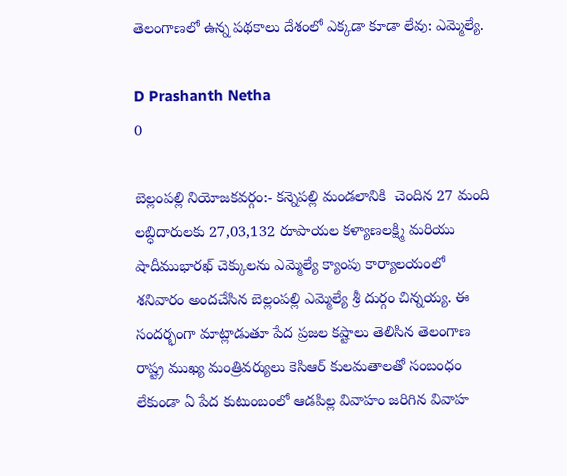తెలంగాణలో ఉన్న పథకాలు దేశంలో ఎక్కడా కూడా లేవు: ఎమ్మెల్యే.

D Prashanth Netha
0

బెల్లంపల్లి నియోజకవర్గం:- కన్నెపల్లి మండలానికి  చెందిన 27 మంది లబ్ధిదారులకు 27,03,132 రూపాయల కళ్యాణలక్ష్మి మరియు షాదీముభారఖ్ చెక్కులను ఎమ్మెల్యే క్యాంపు కార్యాలయంలో శనివారం అందచేసిన బెల్లంపల్లి ఎమ్మెల్యే శ్రీ దుర్గం చిన్నయ్య. ఈ సందర్భంగా మాట్లాడుతూ పేద ప్రజల కష్టాలు తెలిసిన తెలంగాణ రాష్ట్ర ముఖ్య మంత్రివర్యులు కెసిఆర్ కులమతాలతో సంబంధం లేకుండా ఏ పేద కుటుంబంలో ఆడపిల్ల వివాహం జరిగిన వివాహ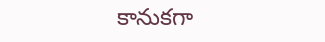కానుకగా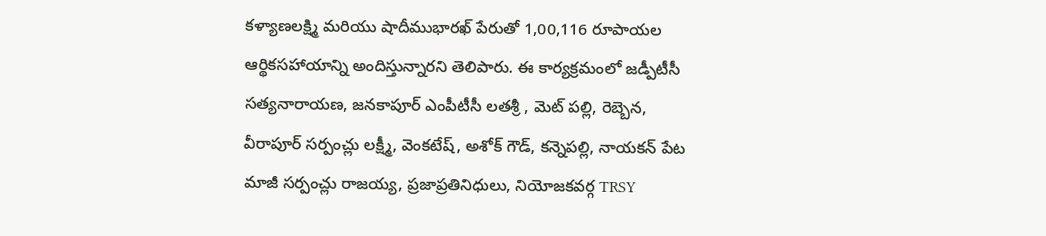కళ్యాణలక్ష్మి మరియు షాదీముభారఖ్ పేరుతో 1,00,116 రూపాయల ఆర్థికసహాయాన్ని అందిస్తున్నారని తెలిపారు. ఈ కార్యక్రమంలో జడ్పీటీసీ సత్యనారాయణ, జనకాపూర్ ఎంపీటీసీ లతశ్రీ , మెట్ పల్లి, రెబ్బెన, వీరాపూర్ సర్పంచ్లు లక్ష్మీ, వెంకటేష్, అశోక్ గౌడ్, కన్నెపల్లి, నాయకన్ పేట మాజీ సర్పంచ్లు రాజయ్య, ప్రజాప్రతినిధులు, నియోజకవర్గ TRSY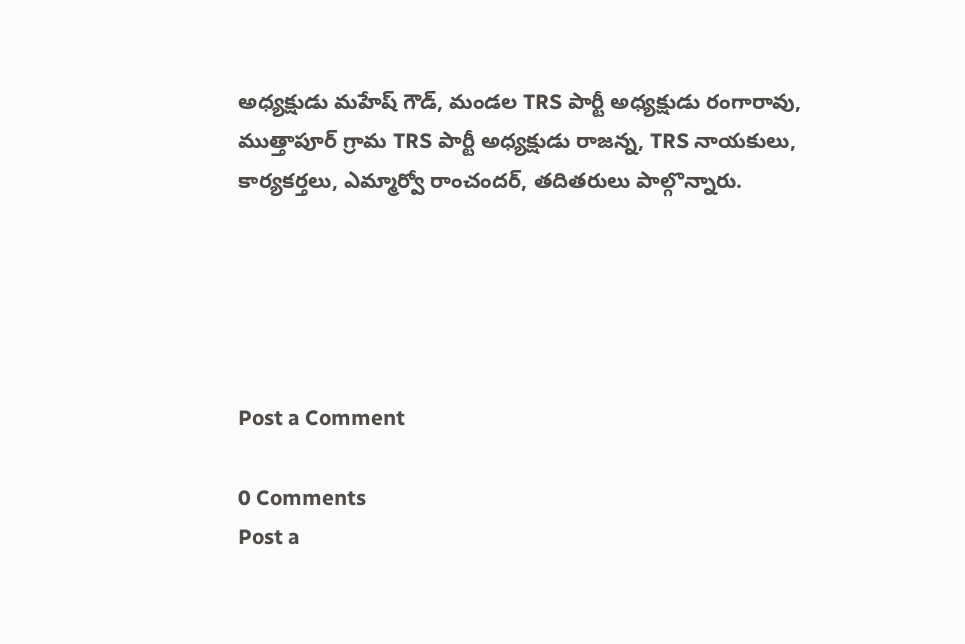అధ్యక్షుడు మహేష్ గౌడ్, మండల TRS పార్టీ అధ్యక్షుడు రంగారావు, ముత్తాపూర్ గ్రామ TRS పార్టీ అధ్యక్షుడు రాజన్న, TRS నాయకులు, కార్యకర్తలు, ఎమ్మార్వో రాంచందర్, తదితరులు పాల్గొన్నారు.





Post a Comment

0 Comments
Post a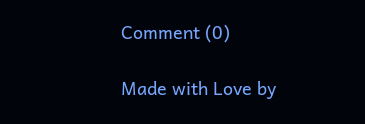Comment (0)

Made with Love by